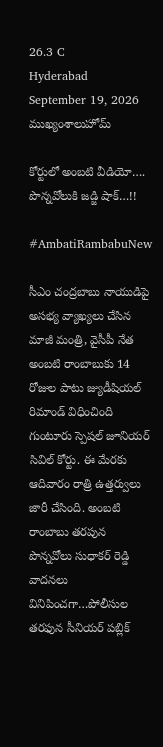26.3 C
Hyderabad
September 19, 2026
ముఖ్యంశాలుహోమ్

కోర్టులో అంబటి వీడియో…. పొన్నవోలుకి జడ్జి షాక్‌…!!

#AmbatiRambabuNew

సీఎం చంద్రబాబు నాయుడిపై అసభ్య వ్యాఖ్యలు చేసిన మాజీ మంత్రి, వైసీపీ నేత అంబటి రాంబాబుకు 14 రోజుల పాటు జ్యుడీషియల్ రిమాండ్ విధించింది గుంటూరు స్పెషల్ జూనియర్‌ సివిల్‌ కోర్టు. ఈ మేరకు ఆదివారం రాత్రి ఉత్తర్వులు జారీ చేసింది. అంబటి రాంబాబు తరపున పొన్నవోలు సుధాకర్ రెడ్డి వాదనలు వినిపించగా…పోలీసుల తరఫున సీనియర్‌ పబ్లిక్‌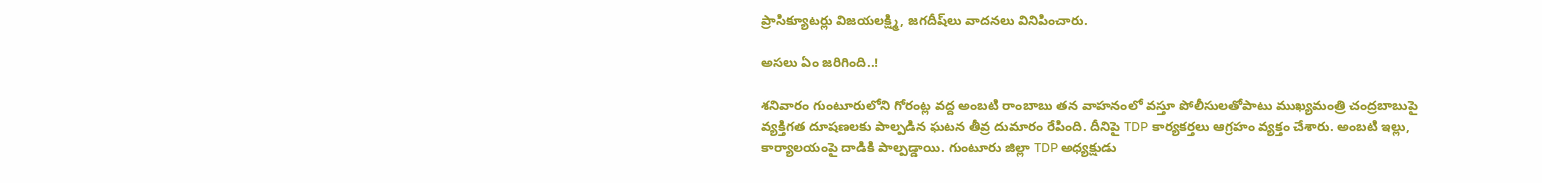ప్రాసిక్యూటర్లు విజయలక్ష్మి, జగదీష్‌లు వాదనలు వినిపించారు.

అసలు ఏం జరిగింది..!

శనివారం గుంటూరులోని గోరంట్ల వద్ద అంబటి రాంబాబు తన వాహనంలో వస్తూ పోలీసులతోపాటు ముఖ్యమంత్రి చంద్రబాబుపై వ్యక్తిగత దూషణలకు పాల్పడిన ఘటన తీవ్ర దుమారం రేపింది. దీనిపై TDP కార్యకర్తలు ఆగ్రహం వ్యక్తం చేశారు. అంబటి ఇల్లు, కార్యాలయంపై దాడికి పాల్పడ్డాయి. గుంటూరు జిల్లా TDP అధ్యక్షుడు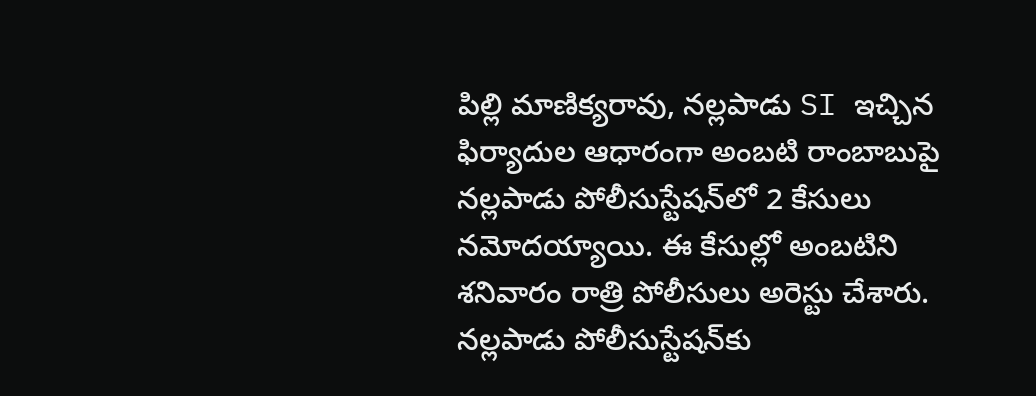పిల్లి మాణిక్యరావు, నల్లపాడు SI ఇచ్చిన ఫిర్యాదుల ఆధారంగా అంబటి రాంబాబుపై నల్లపాడు పోలీసుస్టేషన్‌లో 2 కేసులు నమోదయ్యాయి. ఈ కేసుల్లో అంబటిని శనివారం రాత్రి పోలీసులు అరెస్టు చేశారు. నల్లపాడు పోలీసుస్టేషన్‌కు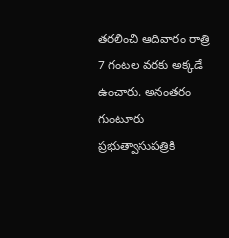తరలించి ఆదివారం రాత్రి 7 గంటల వరకు అక్కడే ఉంచారు. అనంతరం గుంటూరు ప్రభుత్వాసుపత్రికి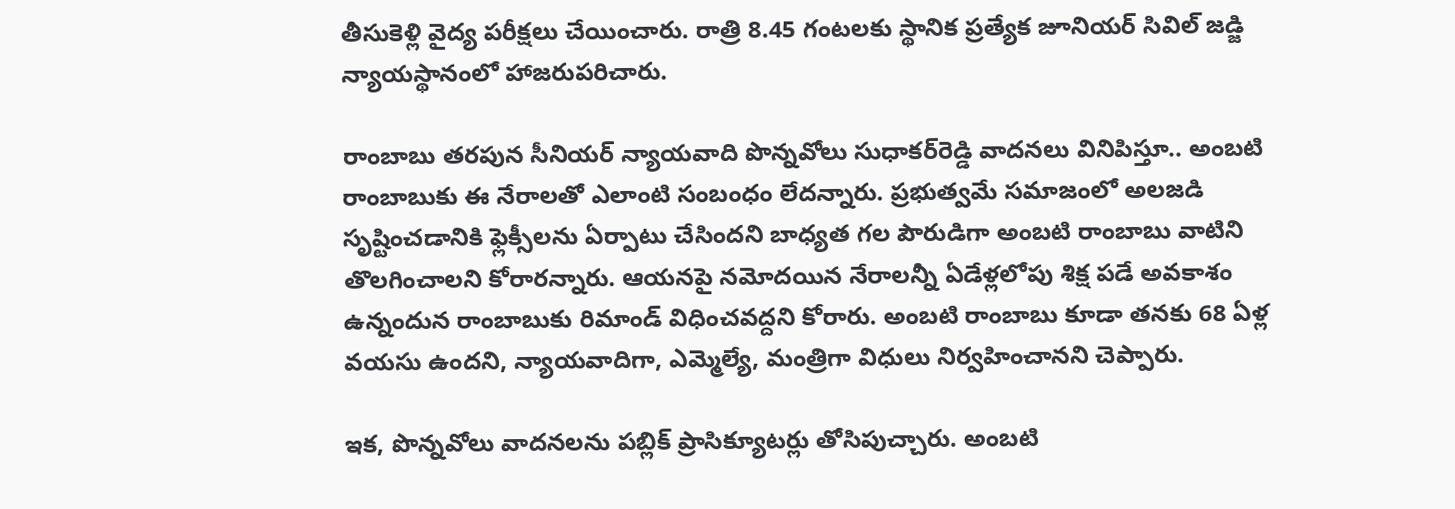తీసుకెళ్లి వైద్య పరీక్షలు చేయించారు. రాత్రి 8.45 గంటలకు స్థానిక ప్రత్యేక జూనియర్‌ సివిల్‌ జడ్జి న్యాయస్థానంలో హాజరుపరిచారు.

రాంబాబు తరపున సీనియర్‌ న్యాయవాది పొన్నవోలు సుధాకర్‌రెడ్డి వాదనలు వినిపిస్తూ.. అంబటి రాంబాబుకు ఈ నేరాలతో ఎలాంటి సంబంధం లేదన్నారు. ప్రభుత్వమే సమాజంలో అలజడి సృష్టించడానికి ఫ్లెక్సీలను ఏర్పాటు చేసిందని బాధ్యత గల పౌరుడిగా అంబటి రాంబాబు వాటిని తొలగించాలని కోరారన్నారు. ఆయనపై నమోదయిన నేరాలన్నీ ఏడేళ్లలోపు శిక్ష పడే అవకాశం ఉన్నందున రాంబాబుకు రిమాండ్‌ విధించవద్దని కోరారు. అంబటి రాంబాబు కూడా తనకు 68 ఏళ్ల వయసు ఉందని, న్యాయవాదిగా, ఎమ్మెల్యే, మంత్రిగా విధులు నిర్వహించానని చెప్పారు.

ఇక, పొన్నవోలు వాదనలను పబ్లిక్‌ ప్రాసిక్యూటర్లు తోసిపుచ్చారు. అంబటి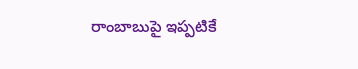రాంబాబుపై ఇప్పటికే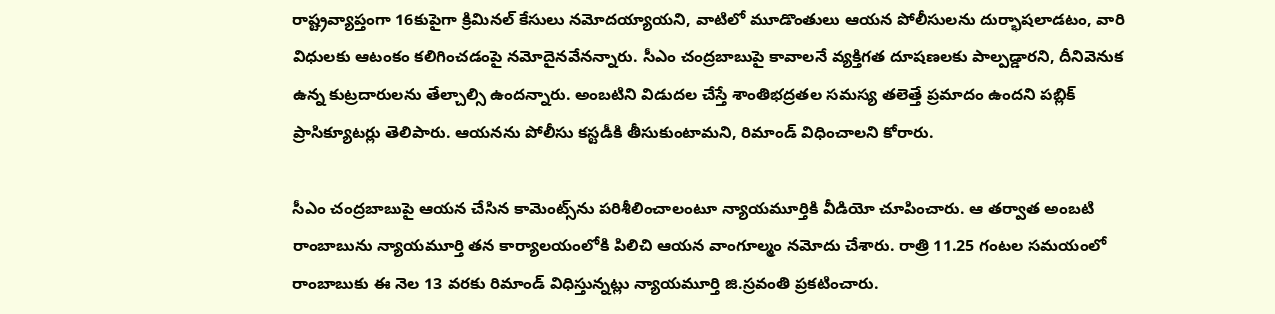రాష్ట్రవ్యాప్తంగా 16కుపైగా క్రిమినల్‌ కేసులు నమోదయ్యాయని, వాటిలో మూడొంతులు ఆయన పోలీసులను దుర్భాషలాడటం, వారి విధులకు ఆటంకం కలిగించడంపై నమోదైనవేనన్నారు. సీఎం చంద్రబాబుపై కావాలనే వ్యక్తిగత దూషణలకు పాల్పడ్డారని, దీనివెనుక ఉన్న కుట్రదారులను తేల్చాల్సి ఉందన్నారు. అంబటిని విడుదల చేస్తే శాంతిభద్రతల సమస్య తలెత్తే ప్రమాదం ఉందని పబ్లిక్‌ ప్రాసిక్యూటర్లు తెలిపారు. ఆయనను పోలీసు కస్టడీకి తీసుకుంటామని, రిమాండ్‌ విధించాలని కోరారు.

సీఎం చంద్రబాబుపై ఆయన చేసిన కామెంట్స్‌ను పరిశీలించాలంటూ న్యాయమూర్తికి వీడియో చూపించారు. ఆ తర్వాత అంబటి రాంబాబును న్యాయమూర్తి తన కార్యాలయంలోకి పిలిచి ఆయన వాంగూల్మం నమోదు చేశారు. రాత్రి 11.25 గంటల సమయంలో రాంబాబుకు ఈ నెల 13 వరకు రిమాండ్‌ విధిస్తున్నట్లు న్యాయమూర్తి జి.స్రవంతి ప్రకటించారు.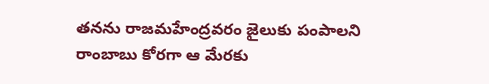తనను రాజమహేంద్రవరం జైలుకు పంపాలని రాంబాబు కోరగా ఆ మేరకు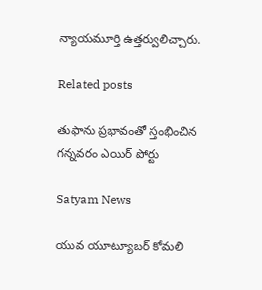న్యాయమూర్తి ఉత్తర్వులిచ్చారు.

Related posts

తుఫాను ప్రభావంతో స్తంభించిన గన్నవరం ఎయిర్ పోర్టు

Satyam News

యువ యూట్యూబర్ కోమలి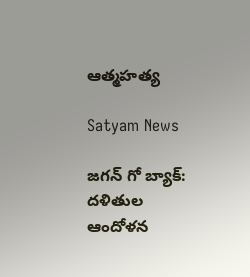ఆత్మహత్య

Satyam News

జగన్ గో బ్యాక్: దళితుల ఆందోళన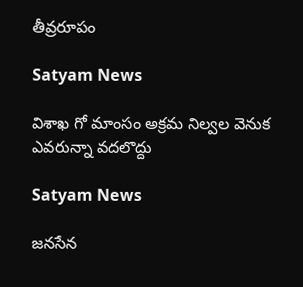తీవ్రరూపం

Satyam News

విశాఖ గో మాంసం అక్రమ నిల్వల వెనుక ఎవరున్నా వదలొద్దు

Satyam News

జనసేన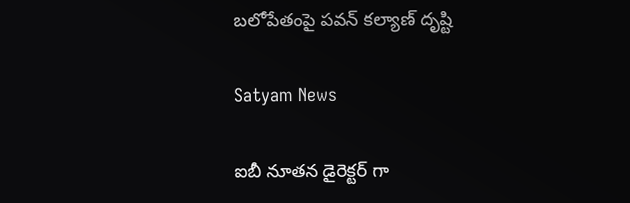బలోపేతంపై పవన్ కల్యాణ్ దృష్టి

Satyam News

ఐబీ నూతన డైరెక్టర్ గా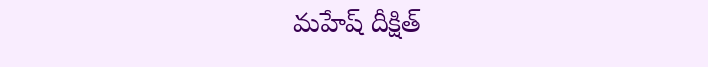మహేష్ దీక్షిత్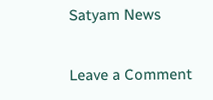Satyam News

Leave a Comment